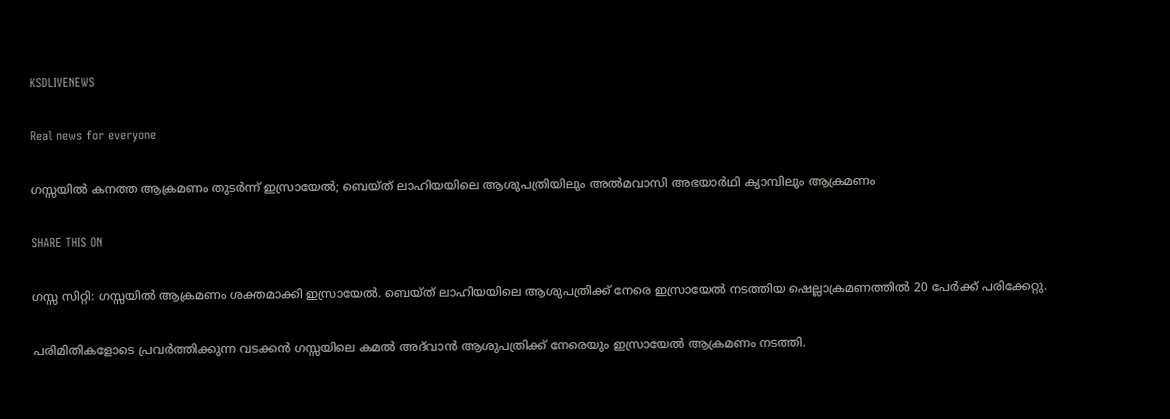KSDLIVENEWS

Real news for everyone

ഗസ്സയില്‍ കനത്ത ആക്രമണം തുടര്‍ന്ന് ഇസ്രായേല്‍; ബെയ്ത് ലാഹിയയിലെ ആശുപത്രിയിലും അല്‍മവാസി അഭയാര്‍ഥി ക്യാമ്പിലും ആക്രമണം

SHARE THIS ON

ഗസ്സ സിറ്റി: ഗസ്സയില്‍ ആക്രമണം ശക്തമാക്കി ഇസ്രായേല്‍. ബെയ്ത് ലാഹിയയിലെ ആശുപത്രിക്ക് നേരെ ഇസ്രായേല്‍ നടത്തിയ ഷെല്ലാക്രമണത്തില്‍ 20 പേർക്ക് പരിക്കേറ്റു.

പരിമിതികളോടെ പ്രവര്‍ത്തിക്കുന്ന വടക്കൻ ഗസ്സയിലെ കമല്‍ അദ്‌വാൻ ആശുപത്രിക്ക് നേരെയും ഇസ്രായേല്‍ ആക്രമണം നടത്തി.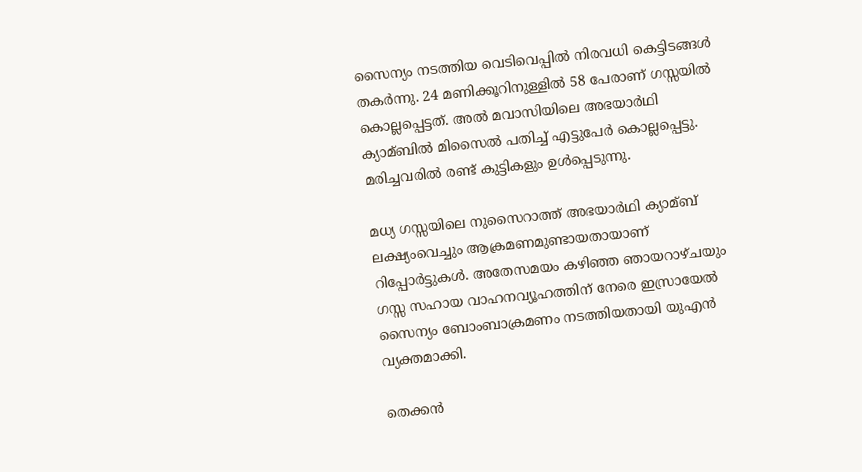സൈന്യം നടത്തിയ വെടിവെപ്പില്‍ നിരവധി കെട്ടിടങ്ങള്‍ തകർന്നു. 24 മണിക്കൂറിനുള്ളില്‍ 58 പേരാണ് ഗസ്സയില്‍ കൊല്ലപ്പെട്ടത്. അല്‍ മവാസിയിലെ അഭയാർഥി ക്യാമ്ബില്‍ മിസൈല്‍ പതിച്ച്‌ എട്ടുപേർ കൊല്ലപ്പെട്ടു. മരിച്ചവരില്‍ രണ്ട് കുട്ടികളും ഉള്‍പ്പെടുന്നു.

മധ്യ ഗസ്സയിലെ നുസൈറാത്ത് അഭയാർഥി ക്യാമ്ബ് ലക്ഷ്യംവെച്ചും ആക്രമണമുണ്ടായതായാണ് റിപ്പോർട്ടുകള്‍. അതേസമയം കഴിഞ്ഞ ഞായറാഴ്ചയും ഗസ്സ സഹായ വാഹനവ്യൂഹത്തിന് നേരെ ഇസ്രായേല്‍ സൈന്യം ബോംബാക്രമണം നടത്തിയതായി യുഎൻ വ്യക്തമാക്കി.

തെക്കൻ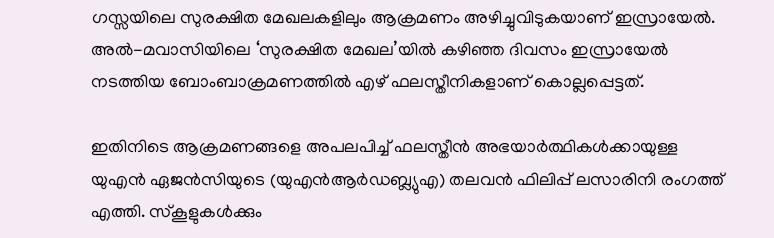ഗസ്സയിലെ സുരക്ഷിത മേഖലകളിലും ആക്രമണം അഴിച്ചുവിടുകയാണ് ഇസ്രായേല്‍. അല്‍-മവാസിയിലെ ‘സുരക്ഷിത മേഖല’യില്‍ കഴിഞ്ഞ ദിവസം ഇസ്രായേല്‍ നടത്തിയ ബോംബാക്രമണത്തില്‍ എഴ് ഫലസ്തീനികളാണ് കൊല്ലപ്പെട്ടത്.

ഇതിനിടെ ആക്രമണങ്ങളെ അപലപിച്ച്‌ ഫലസ്തീൻ അഭയാർത്ഥികള്‍ക്കായുള്ള യുഎൻ ഏജൻസിയുടെ (യുഎൻആർഡബ്ല്യുഎ) തലവൻ ഫിലിപ്പ് ലസാരിനി രംഗത്ത് എത്തി. സ്കൂളുകള്‍ക്കും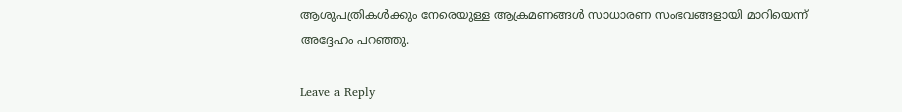ആശുപത്രികള്‍ക്കും നേരെയുള്ള ആക്രമണങ്ങള്‍ സാധാരണ സംഭവങ്ങളായി മാറിയെന്ന് അദ്ദേഹം പറഞ്ഞു.

Leave a Reply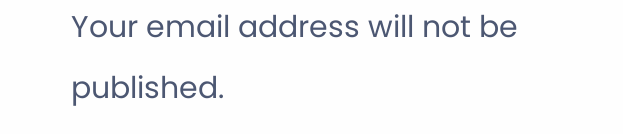Your email address will not be published.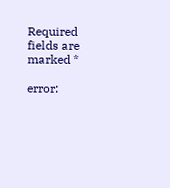Required fields are marked *

error: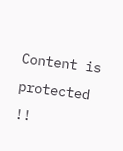Content is protected !!